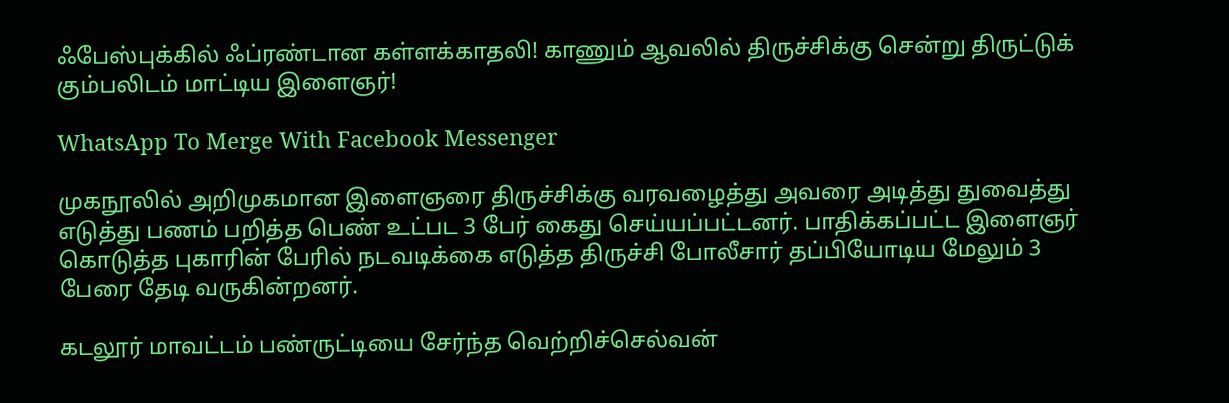ஃபேஸ்புக்கில் ஃப்ரண்டான கள்ளக்காதலி! காணும் ஆவலில் திருச்சிக்கு சென்று திருட்டுக் கும்பலிடம் மாட்டிய இளைஞர்!

WhatsApp To Merge With Facebook Messenger

முகநூலில் அறிமுகமான இளைஞரை திருச்சிக்கு வரவழைத்து அவரை அடித்து துவைத்து எடுத்து பணம் பறித்த பெண் உட்பட 3 பேர் கைது செய்யப்பட்டனர். பாதிக்கப்பட்ட இளைஞர் கொடுத்த புகாரின் பேரில் நடவடிக்கை எடுத்த திருச்சி போலீசார் தப்பியோடிய மேலும் 3 பேரை தேடி வருகின்றனர்.

கடலூர் மாவட்டம் பண்ருட்டியை சேர்ந்த வெற்றிச்செல்வன்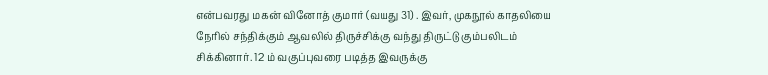என்பவரது மகன் வினோத் குமார் (வயது 31) . இவர், முகநூல் காதலியை நேரில் சந்திக்கும் ஆவலில் திருச்சிக்கு வந்து திருட்டு கும்பலிடம் சிக்கினார். 12 ம் வகுப்புவரை படித்த இவருக்கு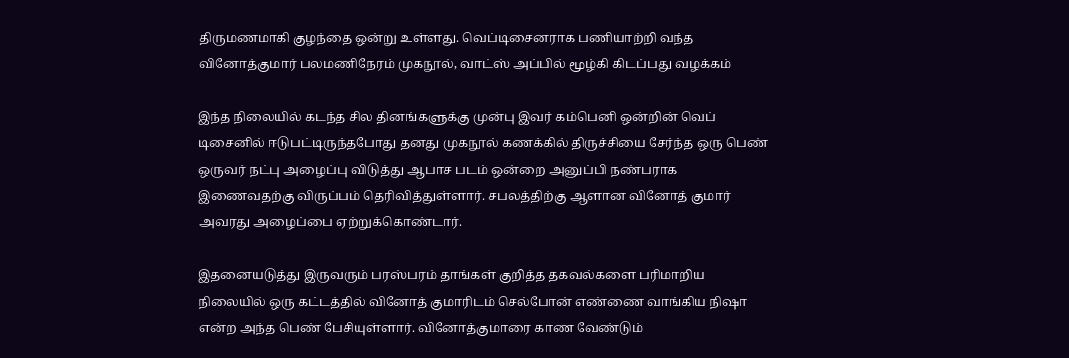திருமணமாகி குழந்தை ஒன்று உள்ளது. வெப்டிசைனராக பணியாற்றி வந்த வினோத்குமார் பலமணிநேரம் முகநூல், வாட்ஸ் அப்பில் மூழ்கி கிடப்பது வழக்கம்

இந்த நிலையில் கடந்த சில தினங்களுக்கு முன்பு இவர் கம்பெனி ஒன்றின் வெப் டிசைனில் ஈடுபட்டிருந்தபோது தனது முகநூல் கணக்கில் திருச்சியை சேர்ந்த ஒரு பெண் ஒருவர் நட்பு அழைப்பு விடுத்து ஆபாச படம் ஒன்றை அனுப்பி நண்பராக இணைவதற்கு விருப்பம் தெரிவித்துள்ளார். சபலத்திற்கு ஆளான வினோத் குமார் அவரது அழைப்பை ஏற்றுக்கொண்டார்.

இதனையடுத்து இருவரும் பரஸ்பரம் தாங்கள் குறித்த தகவல்களை பரிமாறிய நிலையில் ஒரு கட்டத்தில் வினோத் குமாரிடம் செல்போன் எண்ணை வாங்கிய நிஷா என்ற அந்த பெண் பேசியுள்ளார். வினோத்குமாரை காண வேண்டும்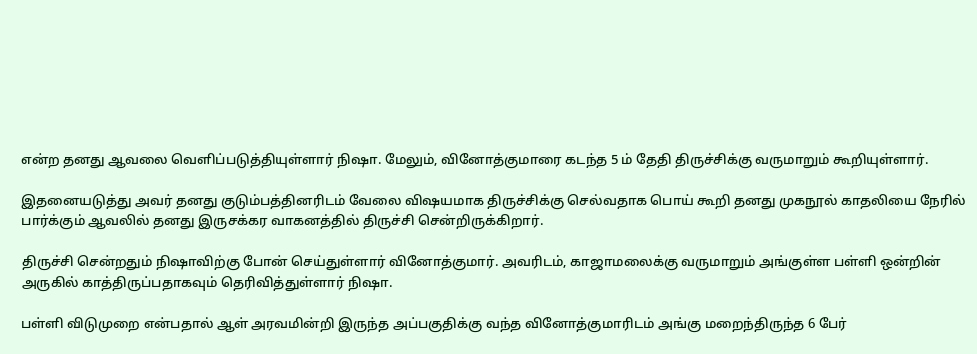என்ற தனது ஆவலை வெளிப்படுத்தியுள்ளார் நிஷா. மேலும், வினோத்குமாரை கடந்த 5 ம் தேதி திருச்சிக்கு வருமாறும் கூறியுள்ளார்.

இதனையடுத்து அவர் தனது குடும்பத்தினரிடம் வேலை விஷயமாக திருச்சிக்கு செல்வதாக பொய் கூறி தனது முகநூல் காதலியை நேரில் பார்க்கும் ஆவலில் தனது இருசக்கர வாகனத்தில் திருச்சி சென்றிருக்கிறார்.

திருச்சி சென்றதும் நிஷாவிற்கு போன் செய்துள்ளார் வினோத்குமார். அவரிடம், காஜாமலைக்கு வருமாறும் அங்குள்ள பள்ளி ஒன்றின் அருகில் காத்திருப்பதாகவும் தெரிவித்துள்ளார் நிஷா.

பள்ளி விடுமுறை என்பதால் ஆள் அரவமின்றி இருந்த அப்பகுதிக்கு வந்த வினோத்குமாரிடம் அங்கு மறைந்திருந்த 6 பேர்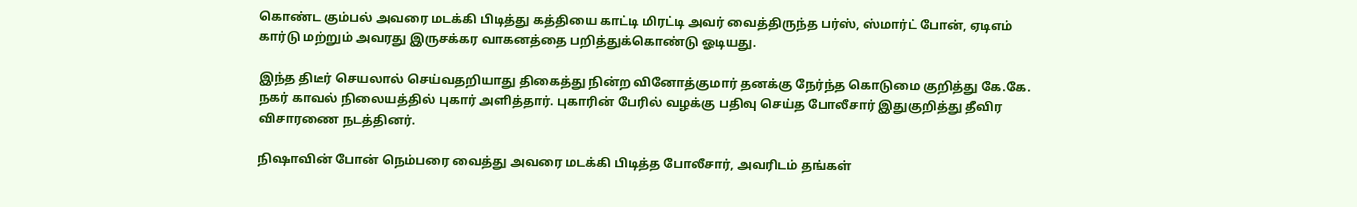கொண்ட கும்பல் அவரை மடக்கி பிடித்து கத்தியை காட்டி மிரட்டி அவர் வைத்திருந்த பர்ஸ், ஸ்மார்ட் போன், ஏடிஎம் கார்டு மற்றும் அவரது இருசக்கர வாகனத்தை பறித்துக்கொண்டு ஓடியது.

இந்த திடீர் செயலால் செய்வதறியாது திகைத்து நின்ற வினோத்குமார் தனக்கு நேர்ந்த கொடுமை குறித்து கே.கே. நகர் காவல் நிலையத்தில் புகார் அளித்தார். புகாரின் பேரில் வழக்கு பதிவு செய்த போலீசார் இதுகுறித்து தீவிர விசாரணை நடத்தினர்.

நிஷாவின் போன் நெம்பரை வைத்து அவரை மடக்கி பிடித்த போலீசார், அவரிடம் தங்கள்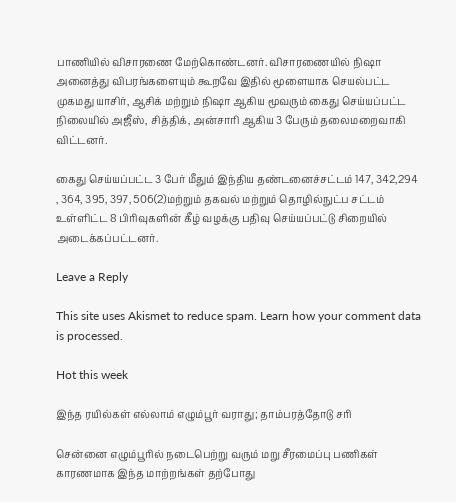பாணியில் விசாரணை மேற்கொண்டனர். விசாரணையில் நிஷா அனைத்து விபரங்களையும் கூறவே இதில் மூளையாக செயல்பட்ட முகமது யாசிர், ஆசிக் மற்றும் நிஷா ஆகிய மூவரும் கைது செய்யப்பட்ட நிலையில் அஜீஸ், சித்திக், அன்சாரி ஆகிய 3 பேரும் தலைமறைவாகி விட்டனர்.

கைது செய்யப்பட்ட 3 பேர் மீதும் இந்திய தண்டனைச்சட்டம் 147, 342,294 , 364, 395, 397, 506(2)மற்றும் தகவல் மற்றும் தொழில்நுட்ப சட்டம் உள்ளிட்ட 8 பிரிவுகளின் கீழ் வழக்கு பதிவு செய்யப்பட்டு சிறையில் அடைக்கப்பட்டனர்.

Leave a Reply

This site uses Akismet to reduce spam. Learn how your comment data is processed.

Hot this week

இந்த ரயில்கள் எல்லாம் எழும்பூர் வராது; தாம்பரத்தோடு சரி

சென்னை எழும்பூரில் நடைபெற்று வரும் மறு சீரமைப்பு பணிகள் காரணமாக இந்த மாற்றங்கள் தற்போது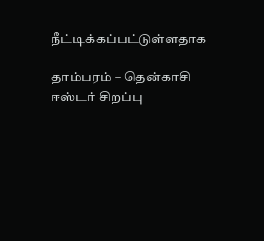நீட்டிக்கப்பட்டுள்ளதாக‌

தாம்பரம் – தென்காசி ஈஸ்டர் சிறப்பு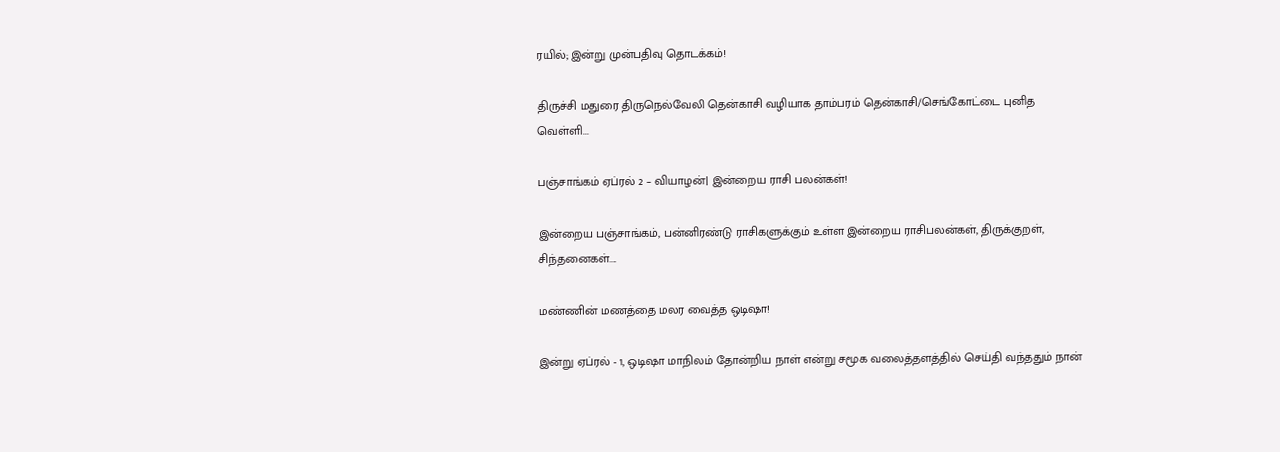ரயில்; இன்று முன்பதிவு தொடக்கம்!

திருச்சி மதுரை திருநெல்வேலி தென்காசி வழியாக தாம்பரம் தென்காசி/செங்கோட்டை புனித வெள்ளி...

பஞ்சாங்கம் ஏப்ரல் 2 – வியாழன்| இன்றைய ராசி பலன்கள்!

இன்றைய பஞ்சாங்கம், பன்னிரண்டு ராசிகளுக்கும் உள்ள இன்றைய ராசிபலன்கள், திருக்குறள், சிந்தனைகள்....

மண்ணின் மணத்தை மலர வைத்த ஒடிஷா!

இன்று ஏப்ரல் - 1, ஒடிஷா மாநிலம் தோன்றிய நாள் என்று சமூக வலைத்தளத்தில் செய்தி வந்ததும் நான்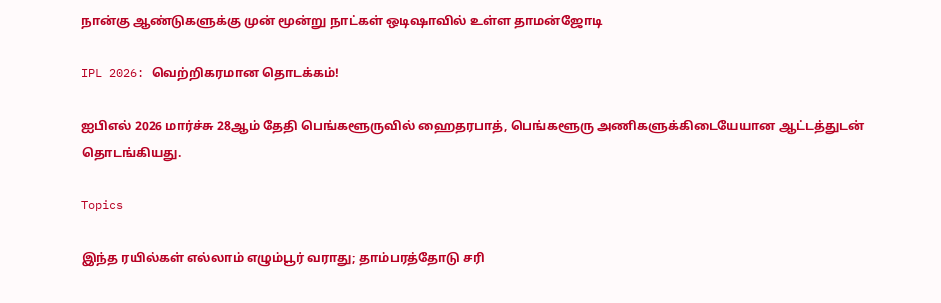நான்கு ஆண்டுகளுக்கு முன் மூன்று நாட்கள் ஒடிஷாவில் உள்ள தாமன்ஜோடி

IPL 2026: வெற்றிகரமான தொடக்கம்!

ஐபிஎல் 2026 மார்ச்சு 28ஆம் தேதி பெங்களூருவில் ஹைதரபாத், பெங்களூரு அணிகளுக்கிடையேயான ஆட்டத்துடன் தொடங்கியது.

Topics

இந்த ரயில்கள் எல்லாம் எழும்பூர் வராது; தாம்பரத்தோடு சரி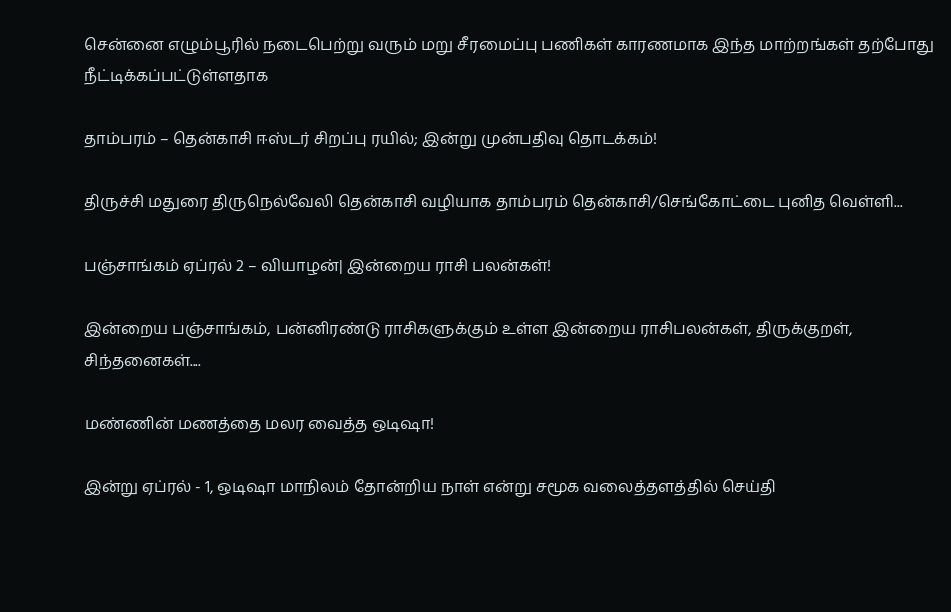சென்னை எழும்பூரில் நடைபெற்று வரும் மறு சீரமைப்பு பணிகள் காரணமாக இந்த மாற்றங்கள் தற்போது நீட்டிக்கப்பட்டுள்ளதாக‌

தாம்பரம் – தென்காசி ஈஸ்டர் சிறப்பு ரயில்; இன்று முன்பதிவு தொடக்கம்!

திருச்சி மதுரை திருநெல்வேலி தென்காசி வழியாக தாம்பரம் தென்காசி/செங்கோட்டை புனித வெள்ளி...

பஞ்சாங்கம் ஏப்ரல் 2 – வியாழன்| இன்றைய ராசி பலன்கள்!

இன்றைய பஞ்சாங்கம், பன்னிரண்டு ராசிகளுக்கும் உள்ள இன்றைய ராசிபலன்கள், திருக்குறள், சிந்தனைகள்....

மண்ணின் மணத்தை மலர வைத்த ஒடிஷா!

இன்று ஏப்ரல் - 1, ஒடிஷா மாநிலம் தோன்றிய நாள் என்று சமூக வலைத்தளத்தில் செய்தி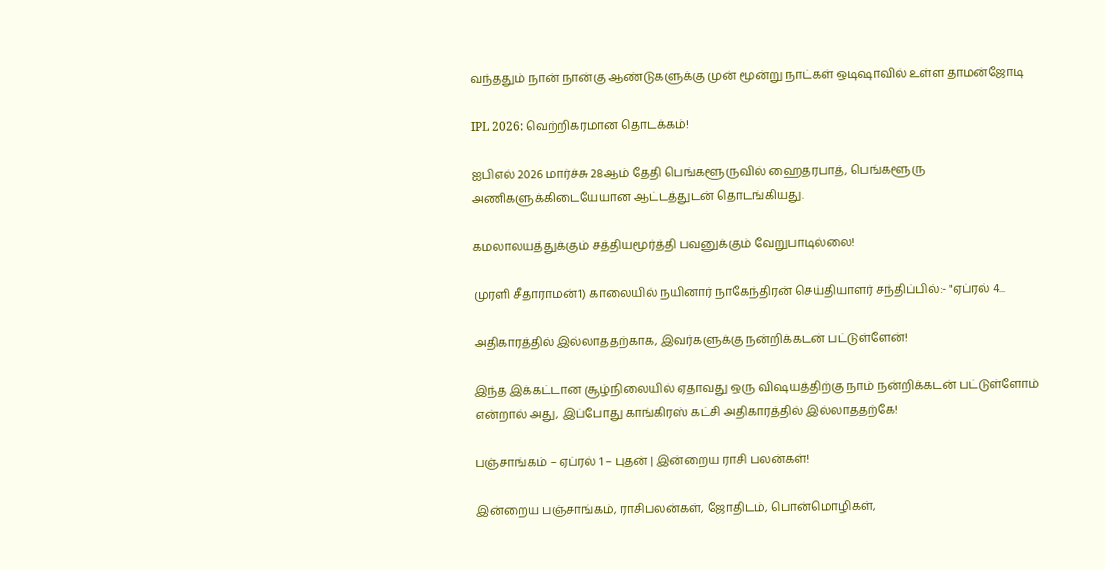வந்ததும் நான் நான்கு ஆண்டுகளுக்கு முன் மூன்று நாட்கள் ஒடிஷாவில் உள்ள தாமன்ஜோடி

IPL 2026: வெற்றிகரமான தொடக்கம்!

ஐபிஎல் 2026 மார்ச்சு 28ஆம் தேதி பெங்களூருவில் ஹைதரபாத், பெங்களூரு அணிகளுக்கிடையேயான ஆட்டத்துடன் தொடங்கியது.

கமலாலயத்துக்கும் சத்தியமூர்த்தி பவனுக்கும் வேறுபாடில்லை!

முரளி சீதாராமன்1) காலையில் நயினார் நாகேந்திரன் செய்தியாளர் சந்திப்பில்:- "ஏப்ரல் 4...

அதிகாரத்தில் இல்லாததற்காக, இவர்களுக்கு நன்றிக்கடன் பட்டுள்ளேன்!

இந்த இக்கட்டான சூழ்நிலையில் ஏதாவது ஒரு விஷயத்திற்கு நாம் நன்றிக்கடன் பட்டுள்ளோம் என்றால் அது, இப்போது காங்கிரஸ் கட்சி அதிகாரத்தில் இல்லாததற்கே!

பஞ்சாங்கம் – ஏப்ரல் 1 – புதன் | இன்றைய ராசி பலன்கள்!

இன்றைய பஞ்சாங்கம், ராசிபலன்கள், ஜோதிடம், பொன்மொழிகள்,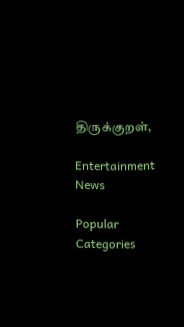திருக்குறள்,

Entertainment News

Popular Categories